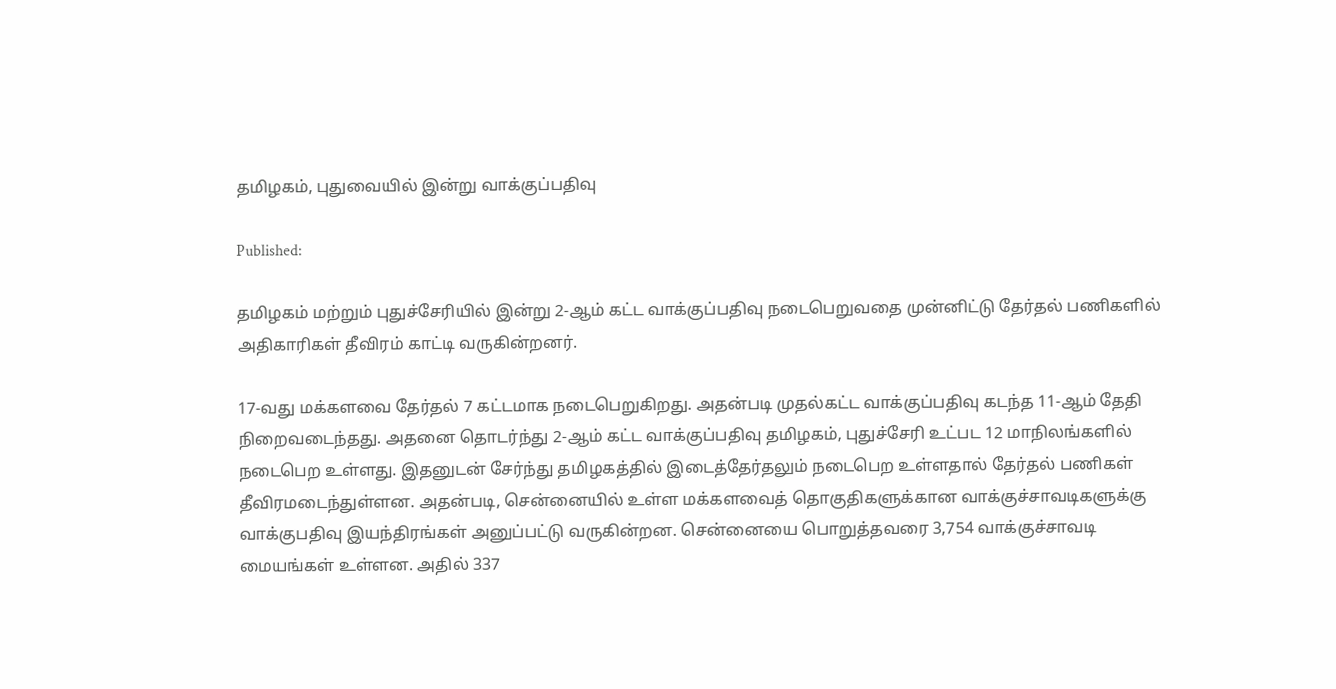தமிழகம், புதுவையில் இன்று வாக்குப்பதிவு

Published:

தமிழகம் மற்றும் புதுச்சேரியில் இன்று 2-ஆம் கட்ட வாக்குப்பதிவு நடைபெறுவதை முன்னிட்டு தேர்தல் பணிகளில் அதிகாரிகள் தீவிரம் காட்டி வருகின்றனர்.

17-வது மக்களவை தேர்தல் 7 கட்டமாக நடைபெறுகிறது. அதன்படி முதல்கட்ட வாக்குப்பதிவு கடந்த 11-ஆம் தேதி நிறைவடைந்தது. அதனை தொடர்ந்து 2-ஆம் கட்ட வாக்குப்பதிவு தமிழகம், புதுச்சேரி உட்பட 12 மாநிலங்களில் நடைபெற உள்ளது. இதனுடன் சேர்ந்து தமிழகத்தில் இடைத்தேர்தலும் நடைபெற உள்ளதால் தேர்தல் பணிகள் தீவிரமடைந்துள்ளன. அதன்படி, சென்னையில் உள்ள மக்களவைத் தொகுதிகளுக்கான வாக்குச்சாவடிகளுக்கு வாக்குபதிவு இயந்திரங்கள் அனுப்பட்டு வருகின்றன. சென்னையை பொறுத்தவரை 3,754 வாக்குச்சாவடி மையங்கள் உள்ளன. அதில் 337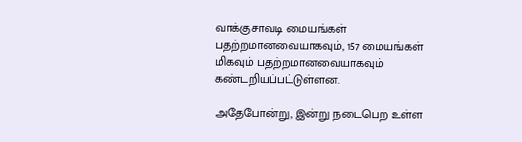வாக்குசாவடி மையங்கள் பதற்றமானவையாகவும், 157 மையங்கள் மிகவும் பதற்றமானவையாகவும் கண்டறியப்பட்டுள்ளன.

அதேபோன்று, இன்று நடைபெற உள்ள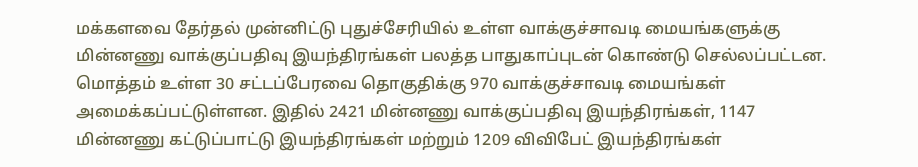மக்களவை தேர்தல் முன்னிட்டு புதுச்சேரியில் உள்ள வாக்குச்சாவடி மையங்களுக்கு மின்னணு வாக்குப்பதிவு இயந்திரங்கள் பலத்த பாதுகாப்புடன் கொண்டு செல்லப்பட்டன. மொத்தம் உள்ள 30 சட்டப்பேரவை தொகுதிக்கு 970 வாக்குச்சாவடி மையங்கள் அமைக்கப்பட்டுள்ளன. இதில் 2421 மின்னணு வாக்குப்பதிவு இயந்திரங்கள், 1147 மின்னணு கட்டுப்பாட்டு இயந்திரங்கள் மற்றும் 1209 விவிபேட் இயந்திரங்கள்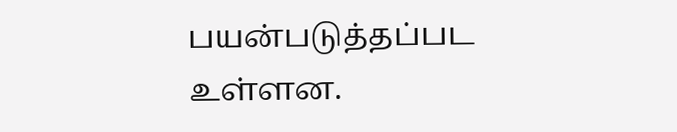பயன்படுத்தப்பட உள்ளன.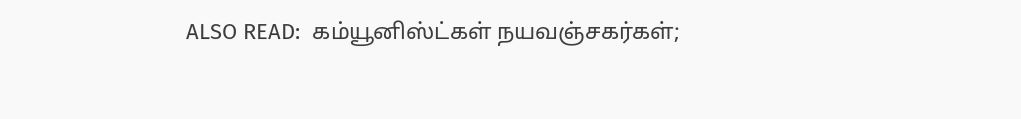ALSO READ:  கம்யூனிஸ்ட்கள் நயவஞ்சகர்கள்;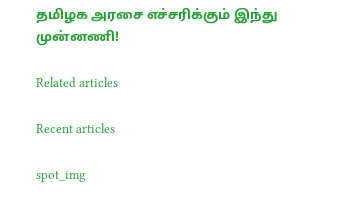தமிழக அரசை எச்சரிக்கும் இந்து முன்னணி!

Related articles

Recent articles

spot_img